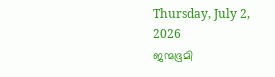Thursday, July 2, 2026
ജന്മഭൂമി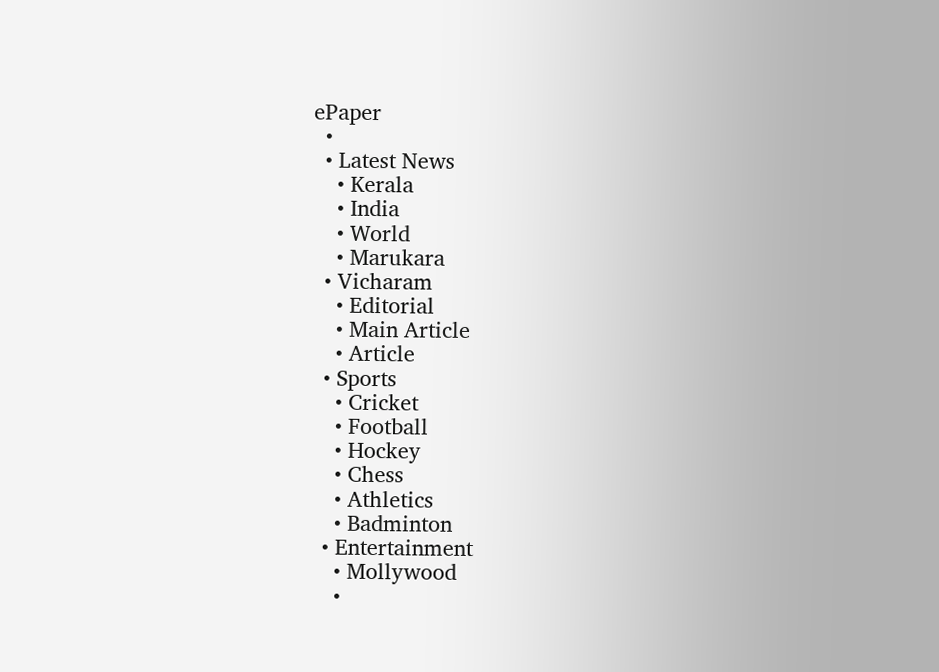ePaper
  •
  • Latest News
    • Kerala
    • India
    • World
    • Marukara
  • Vicharam
    • Editorial
    • Main Article
    • Article
  • Sports
    • Cricket
    • Football
    • Hockey
    • Chess
    • Athletics
    • Badminton
  • Entertainment
    • Mollywood
    •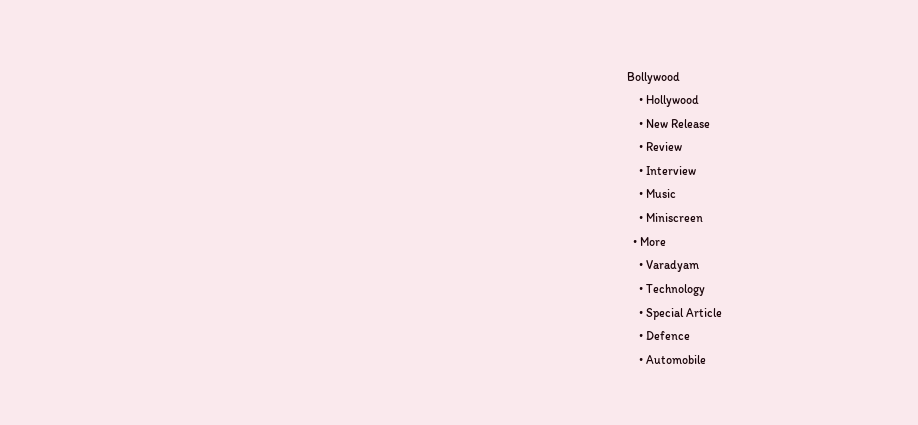Bollywood
    • Hollywood
    • New Release
    • Review
    • Interview
    • Music
    • Miniscreen
  • More
    • Varadyam
    • Technology
    • Special Article
    • Defence
    • Automobile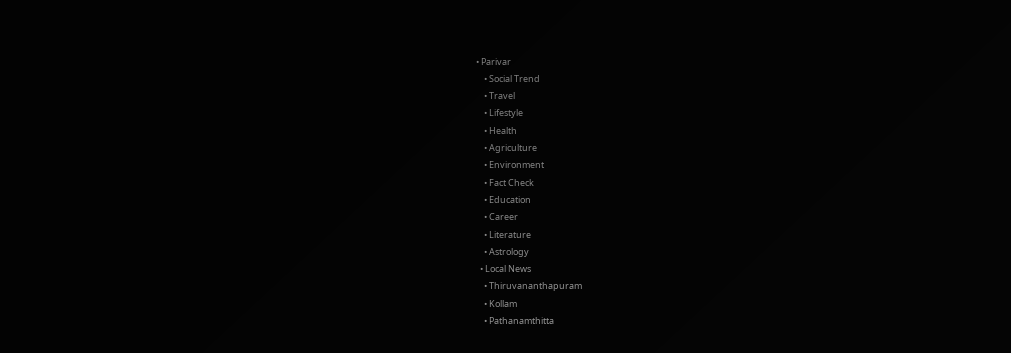• Parivar
    • Social Trend
    • Travel
    • Lifestyle
    • Health
    • Agriculture
    • Environment
    • Fact Check
    • Education
    • Career
    • Literature
    • Astrology
  • Local News
    • Thiruvananthapuram
    • Kollam
    • Pathanamthitta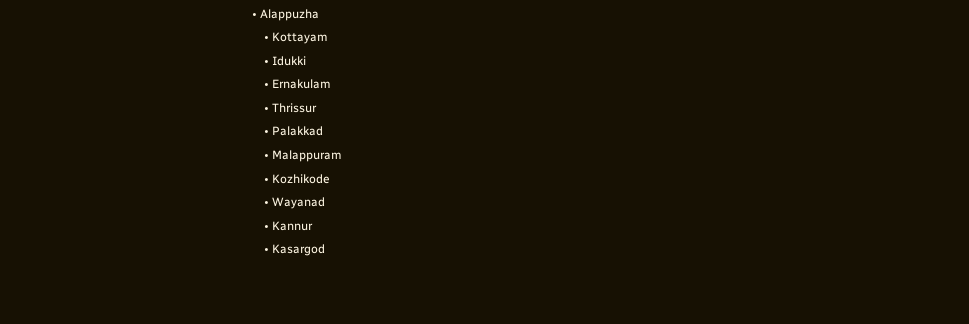• Alappuzha
    • Kottayam
    • Idukki
    • Ernakulam
    • Thrissur
    • Palakkad
    • Malappuram
    • Kozhikode
    • Wayanad
    • Kannur
    • Kasargod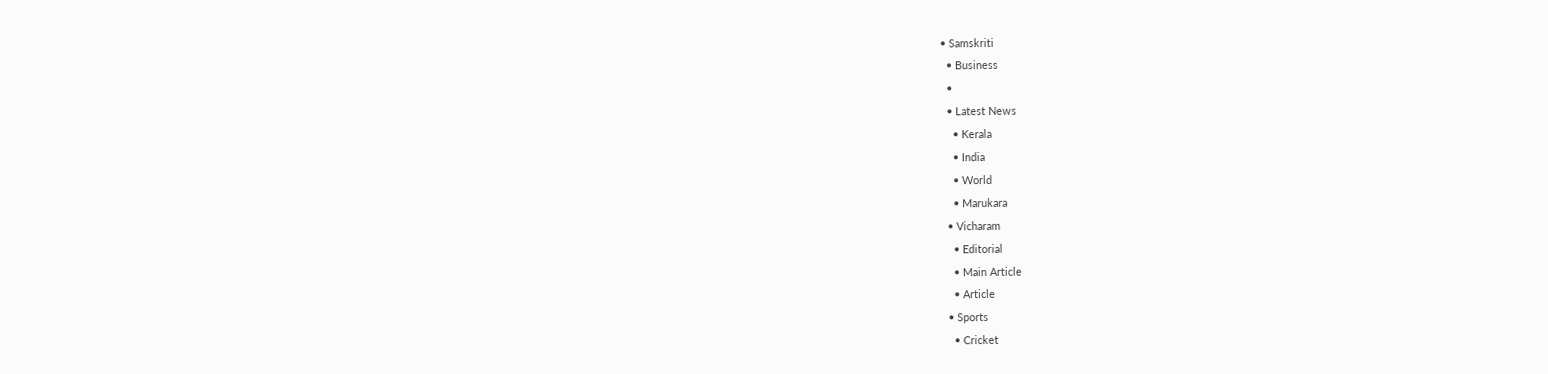• Samskriti
  • Business
  •
  • Latest News
    • Kerala
    • India
    • World
    • Marukara
  • Vicharam
    • Editorial
    • Main Article
    • Article
  • Sports
    • Cricket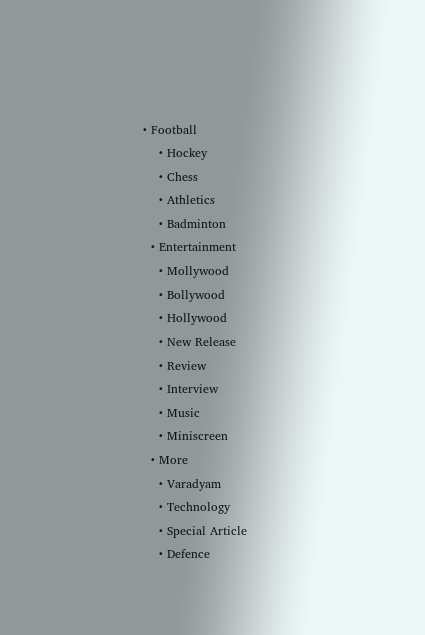• Football
    • Hockey
    • Chess
    • Athletics
    • Badminton
  • Entertainment
    • Mollywood
    • Bollywood
    • Hollywood
    • New Release
    • Review
    • Interview
    • Music
    • Miniscreen
  • More
    • Varadyam
    • Technology
    • Special Article
    • Defence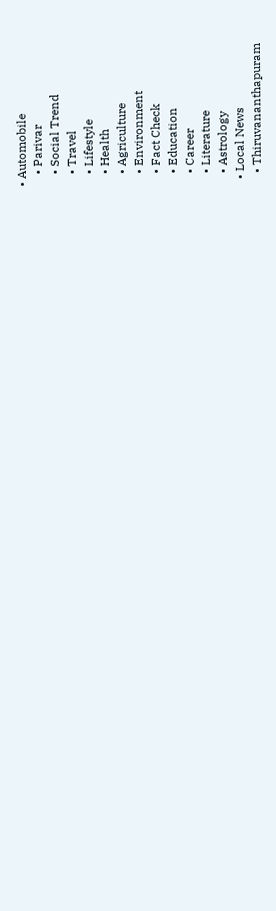• Automobile
    • Parivar
    • Social Trend
    • Travel
    • Lifestyle
    • Health
    • Agriculture
    • Environment
    • Fact Check
    • Education
    • Career
    • Literature
    • Astrology
  • Local News
    • Thiruvananthapuram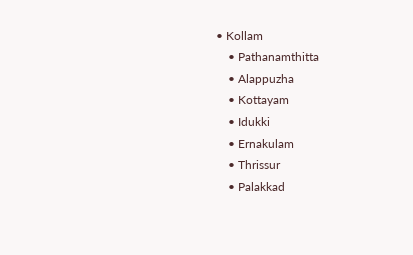• Kollam
    • Pathanamthitta
    • Alappuzha
    • Kottayam
    • Idukki
    • Ernakulam
    • Thrissur
    • Palakkad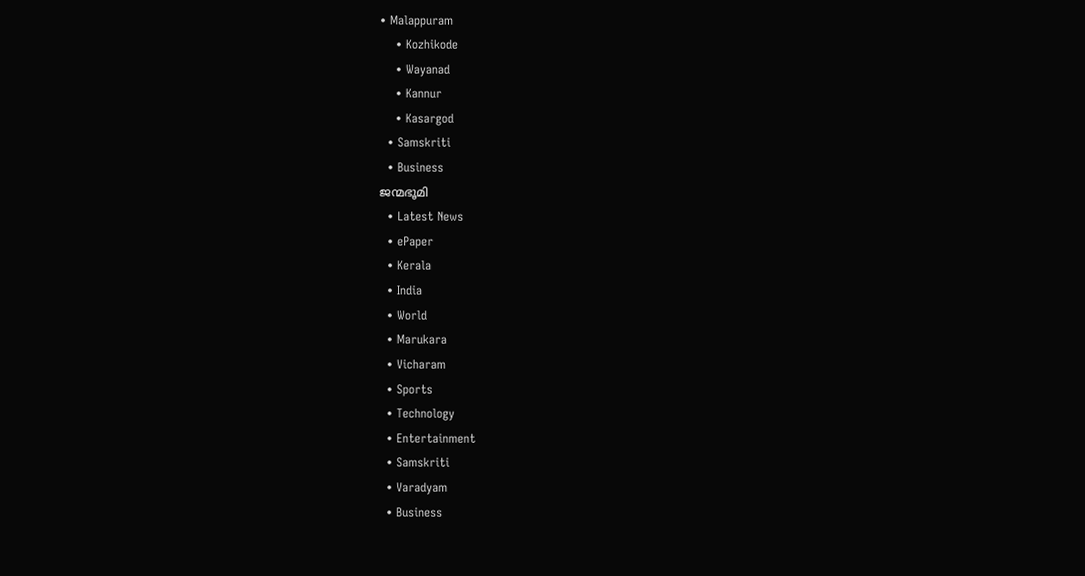• Malappuram
    • Kozhikode
    • Wayanad
    • Kannur
    • Kasargod
  • Samskriti
  • Business
ജന്മഭൂമി
  • Latest News
  • ePaper
  • Kerala
  • India
  • World
  • Marukara
  • Vicharam
  • Sports
  • Technology
  • Entertainment
  • Samskriti
  • Varadyam
  • Business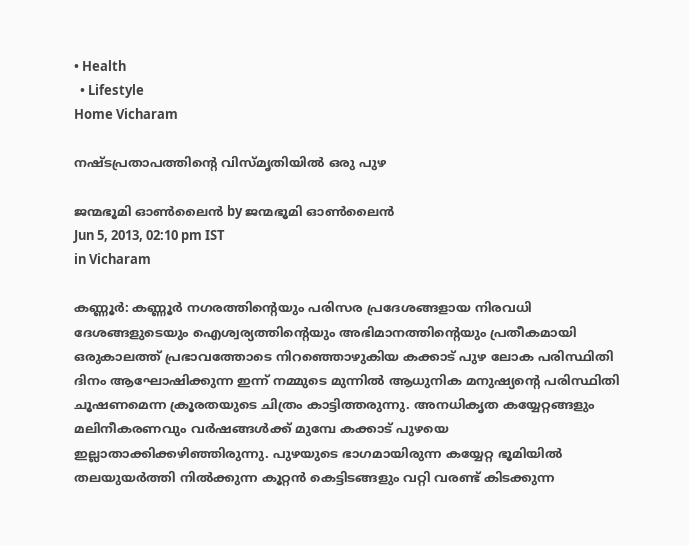• Health
  • Lifestyle
Home Vicharam

നഷ്ടപ്രതാപത്തിന്റെ വിസ്മൃതിയില്‍ ഒരു പുഴ

ജന്മഭൂമി ഓണ്‍ലൈന്‍ by ജന്മഭൂമി ഓണ്‍ലൈന്‍
Jun 5, 2013, 02:10 pm IST
in Vicharam

കണ്ണൂര്‍: കണ്ണൂര്‍ നഗരത്തിന്റെയും പരിസര പ്രദേശങ്ങളായ നിരവധി ദേശങ്ങളുടെയും ഐശ്വര്യത്തിന്റെയും അഭിമാനത്തിന്റെയും പ്രതീകമായി ഒരുകാലത്ത്‌ പ്രഭാവത്തോടെ നിറഞ്ഞൊഴുകിയ കക്കാട്‌ പുഴ ലോക പരിസ്ഥിതി ദിനം ആഘോഷിക്കുന്ന ഇന്ന്‌ നമ്മുടെ മുന്നില്‍ ആധുനിക മനുഷ്യന്റെ പരിസ്ഥിതി ചൂഷണമെന്ന ക്രൂരതയുടെ ചിത്രം കാട്ടിത്തരുന്നു. അനധികൃത കയ്യേറ്റങ്ങളും മലിനീകരണവും വര്‍ഷങ്ങള്‍ക്ക്‌ മുമ്പേ കക്കാട്‌ പുഴയെ ഇല്ലാതാക്കിക്കഴിഞ്ഞിരുന്നു. പുഴയുടെ ഭാഗമായിരുന്ന കയ്യേറ്റ ഭൂമിയില്‍ തലയുയര്‍ത്തി നില്‍ക്കുന്ന കൂറ്റന്‍ കെട്ടിടങ്ങളും വറ്റി വരണ്ട്‌ കിടക്കുന്ന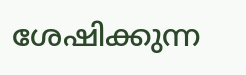ശേഷിക്കുന്ന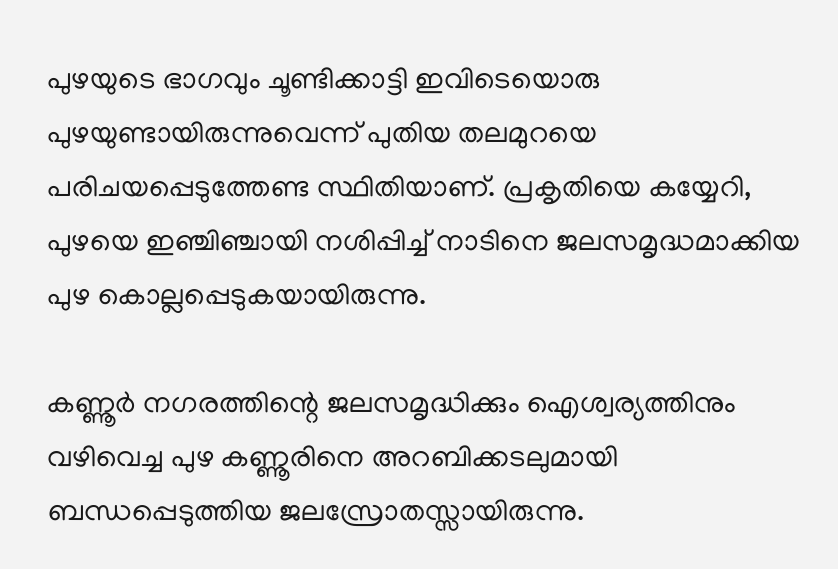പുഴയുടെ ഭാഗവും ചൂണ്ടിക്കാട്ടി ഇവിടെയൊരു പുഴയുണ്ടായിരുന്നുവെന്ന്‌ പുതിയ തലമുറയെ പരിചയപ്പെടുത്തേണ്ട സ്ഥിതിയാണ്‌. പ്രകൃതിയെ കയ്യേറി, പുഴയെ ഇഞ്ചിഞ്ചായി നശിപ്പിച്ച്‌ നാടിനെ ജലസമൃദ്ധമാക്കിയ പുഴ കൊല്ലപ്പെടുകയായിരുന്നു.

കണ്ണൂര്‍ നഗരത്തിന്റെ ജലസമൃദ്ധിക്കും ഐശ്വര്യത്തിനും വഴിവെച്ച പുഴ കണ്ണൂരിനെ അറബിക്കടലുമായി ബന്ധപ്പെടുത്തിയ ജലസ്രോതസ്സായിരുന്നു.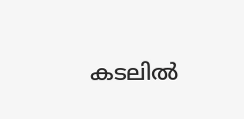കടലില്‍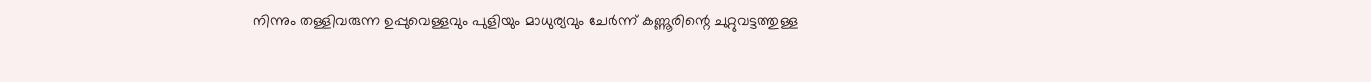നിന്നും തള്ളിവരുന്ന ഉപ്പുവെള്ളവും പുളിയും മാധുര്യവും ചേര്‍ന്ന്‌ കണ്ണൂരിന്റെ ചുറ്റുവട്ടത്തുള്ള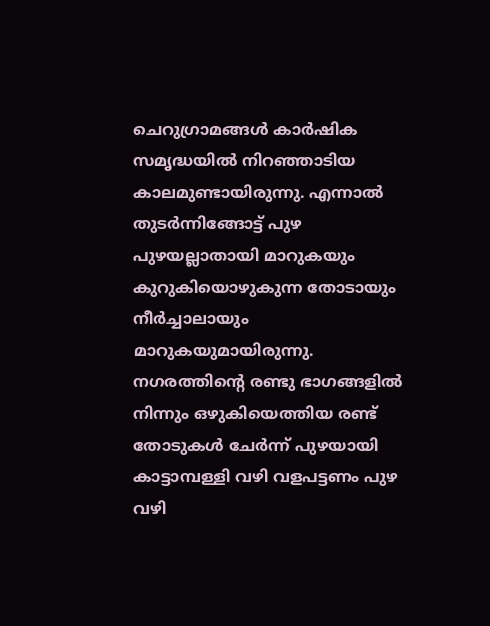ചെറുഗ്രാമങ്ങള്‍ കാര്‍ഷിക സമൃദ്ധയില്‍ നിറഞ്ഞാടിയ കാലമുണ്ടായിരുന്നു. എന്നാല്‍ തുടര്‍ന്നിങ്ങോട്ട്‌ പുഴ പുഴയല്ലാതായി മാറുകയും കുറുകിയൊഴുകുന്ന തോടായും നീര്‍ച്ചാലായും മാറുകയുമായിരുന്നു. നഗരത്തിന്റെ രണ്ടു ഭാഗങ്ങളില്‍ നിന്നും ഒഴുകിയെത്തിയ രണ്ട്‌ തോടുകള്‍ ചേര്‍ന്ന്‌ പുഴയായി കാട്ടാമ്പള്ളി വഴി വളപട്ടണം പുഴ വഴി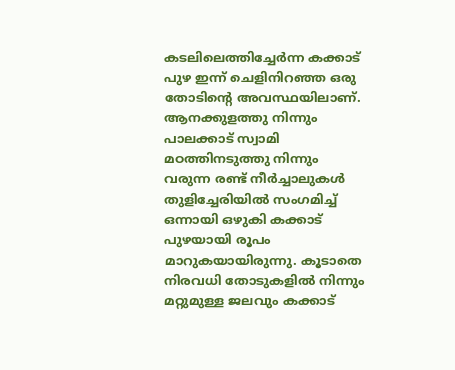കടലിലെത്തിച്ചേര്‍ന്ന കക്കാട്‌ പുഴ ഇന്ന്‌ ചെളിനിറഞ്ഞ ഒരു തോടിന്റെ അവസ്ഥയിലാണ്‌. ആനക്കുളത്തു നിന്നും പാലക്കാട്‌ സ്വാമി മഠത്തിനടുത്തു നിന്നും വരുന്ന രണ്ട്‌ നീര്‍ച്ചാലുകള്‍ തുളിച്ചേരിയില്‍ സംഗമിച്ച്‌ ഒന്നായി ഒഴുകി കക്കാട്‌ പുഴയായി രൂപം മാറുകയായിരുന്നു. കൂടാതെ നിരവധി തോടുകളില്‍ നിന്നും മറ്റുമുള്ള ജലവും കക്കാട്‌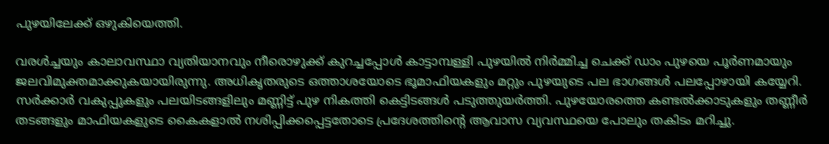പുഴയിലേക്ക്‌ ഒഴുകിയെത്തി.

വരള്‍ച്ചയും കാലാവസ്ഥാ വ്യതിയാനവും നീരൊഴുക്ക്‌ കുറച്ചപ്പോള്‍ കാട്ടാമ്പള്ളി പുഴയില്‍ നിര്‍മ്മിച്ച ചെക്ക്‌ ഡാം പുഴയെ പൂര്‍ണമായും ജലവിമുക്തമാക്കുകയായിരുന്നു. അധികൃതരുടെ ഒത്താശയോടെ ഭൂമാഫിയകളും മറ്റും പുഴയുടെ പല ഭാഗങ്ങള്‍ പലപ്പോഴായി കയ്യേറി. സര്‍ക്കാര്‍ വകുപ്പുകളും പലയിടങ്ങളിലും മണ്ണിട്ട്‌ പുഴ നികത്തി കെട്ടിടങ്ങള്‍ പടുത്തുയര്‍ത്തി. പുഴയോരത്തെ കണ്ടല്‍ക്കാടുകളും തണ്ണീര്‍ തടങ്ങളും മാഫിയകളുടെ കൈകളാല്‍ നശിപ്പിക്കപ്പെട്ടതോടെ പ്രദേശത്തിന്റെ ആവാസ വ്യവസ്ഥയെ പോലും തകിടം മറിച്ചു.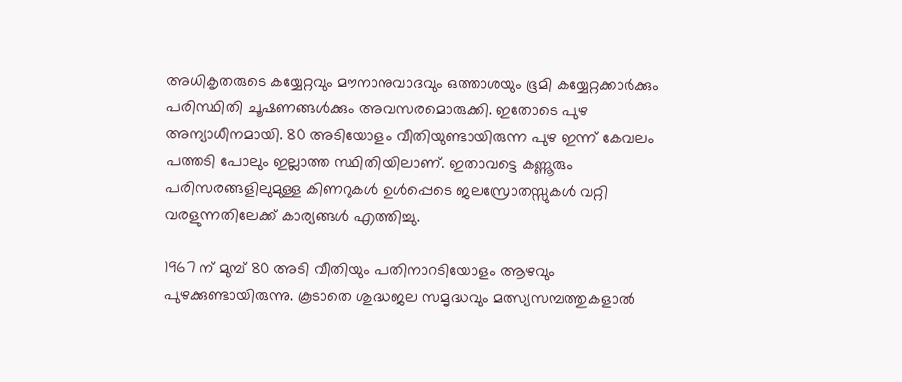അധികൃതരുടെ കയ്യേറ്റവും മൗനാനുവാദവും ഒത്താശയും ഭൂമി കയ്യേറ്റക്കാര്‍ക്കും പരിസ്ഥിതി ചൂഷണങ്ങള്‍ക്കും അവസരമൊരുക്കി. ഇതോടെ പുഴ അന്യാധീനമായി. 80 അടിയോളം വീതിയുണ്ടായിരുന്ന പുഴ ഇന്ന്‌ കേവലം പത്തടി പോലും ഇല്ലാത്ത സ്ഥിതിയിലാണ്‌. ഇതാവട്ടെ കണ്ണൂരും പരിസരങ്ങളിലുമുള്ള കിണറുകള്‍ ഉള്‍പ്പെടെ ജലസ്രോതസ്സുകള്‍ വറ്റി വരളുന്നതിലേക്ക്‌ കാര്യങ്ങള്‍ എത്തിച്ചു.

1967 ന്‌ മുമ്പ്‌ 80 അടി വീതിയും പതിനാറടിയോളം ആഴവും പുഴക്കുണ്ടായിരുന്നു. കൂടാതെ ശുദ്ധജല സമൃദ്ധവും മത്സ്യസമ്പത്തുകളാല്‍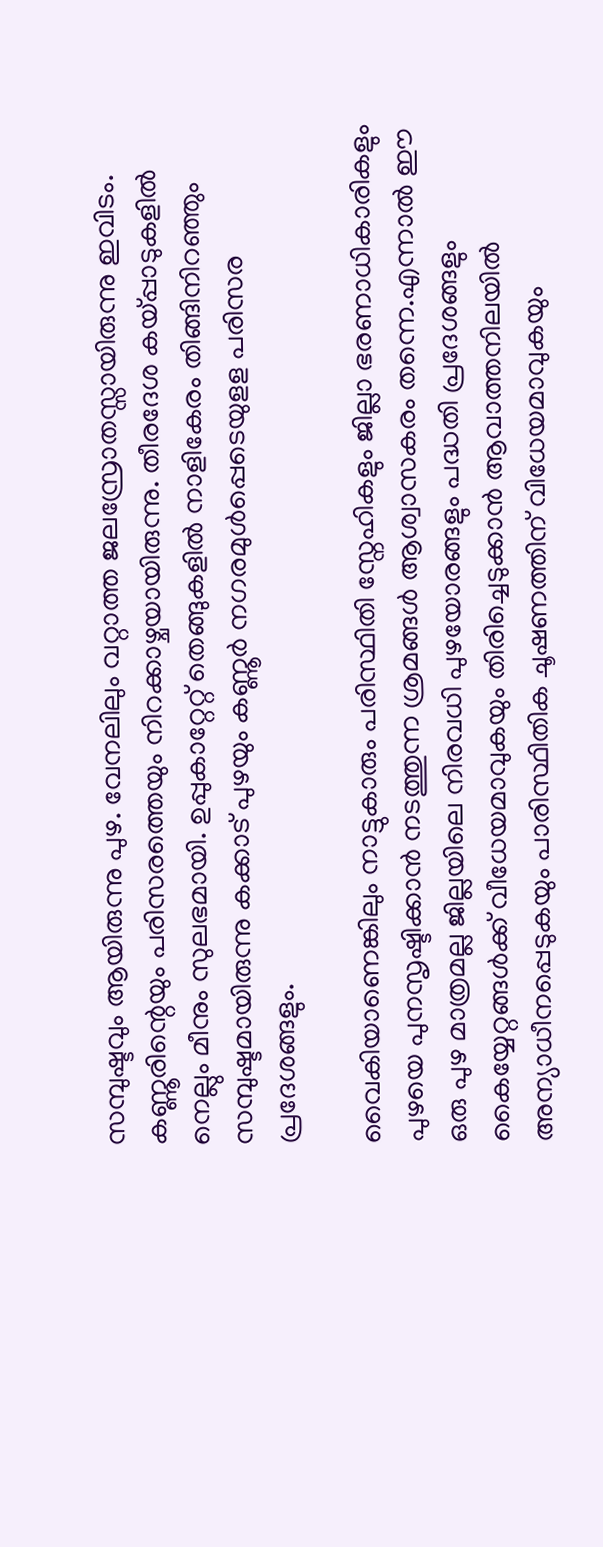സമ്പുഷ്ടവും ആയിരുന്നു പുഴ. വേനലിലും വറ്റാത്ത ജലസ്രോതസ്സായിരുന്നു ഇവിടം. കണ്ണൂരിന്റെയും പരിസരത്തെയും നിറക്കാഴ്ചയായിരുന്നു. തീരദേശ കയ്‌പ്പാടുകളില്‍ നെല്ലും മീനും സുലഭമായി. ഉപ്പുകാറ്റേറ്റ്‌ തെങ്ങുകളില്‍ നാളികേരം തിങ്ങിനിറഞ്ഞും സമ്പുഷ്ടമായിരുന്നു കക്കാട്‌ പുഴയും കണ്ണൂര്‍ നഗരമുള്‍പ്പെടെയുളള പരിസര പ്രദേശങ്ങളും.

വൈകിയാണെങ്കിലും നാട്ടുകാരും പരിസ്ഥിതി സ്നേഹികളും ജില്ലാ ഭരണാധികാരികളും പുഴയെ പുനസൃഷ്ടിക്കാന്‍ നടത്തുന്ന ശ്രമങ്ങള്‍ ആശ്വാസകരം തന്നെ.എന്നാല്‍ ഈ ഒരു പുഴ മാത്രമല്ല ജില്ലയിലെ നിരവധി പുഴയോരങ്ങളും പദ്ധതി പ്രദേശങ്ങളും കൈയ്യേറ്റങ്ങള്‍ക്ക്‌ വീധേയമാവുകയും തിരിച്ചെടുക്കാന്‍ ആവാത്തനിലയില്‍ അന്യാധീനപ്പെടുകയും പാരിസ്ഥിതിക ചൂഷണത്തിന്‌ വിധേയമാവുകയും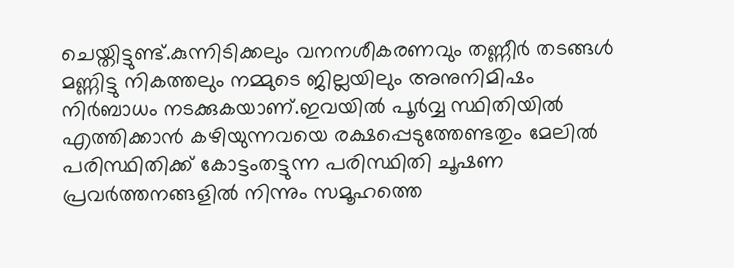ചെയ്തിട്ടുണ്ട്‌.കുന്നിടിക്കലും വനനശീകരണവും തണ്ണീര്‍ തടങ്ങള്‍ മണ്ണിട്ടു നികത്തലും നമ്മുടെ ജില്ലയിലും അനുനിമിഷം നിര്‍ബാധം നടക്കുകയാണ്‌.ഇവയില്‍ പൂര്‍വ്വ സ്ഥിതിയില്‍ എത്തിക്കാന്‍ കഴിയുന്നവയെ രക്ഷപ്പെടുത്തേണ്ടതും മേലില്‍ പരിസ്ഥിതിക്ക്‌ കോട്ടംതട്ടുന്ന പരിസ്ഥിതി ചൂഷണ പ്രവര്‍ത്തനങ്ങളില്‍ നിന്നും സമൂഹത്തെ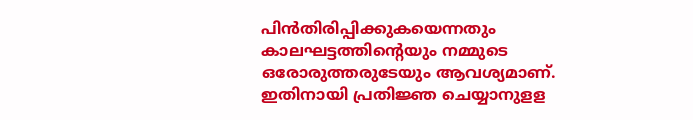പിന്‍തിരിപ്പിക്കുകയെന്നതും കാലഘട്ടത്തിന്റെയും നമ്മുടെ ഒരോരുത്തരുടേയും ആവശ്യമാണ്‌. ഇതിനായി പ്രതിജ്ഞ ചെയ്യാനുളള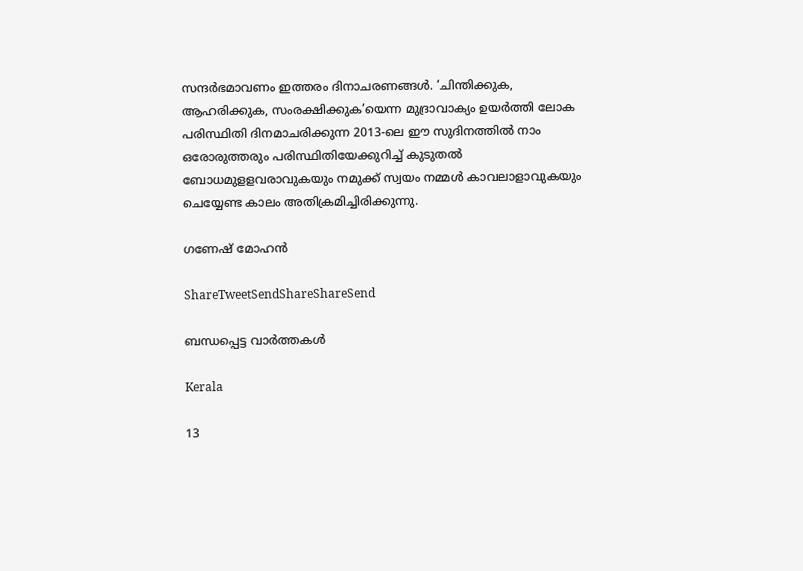സന്ദര്‍ഭമാവണം ഇത്തരം ദിനാചരണങ്ങള്‍. ‘ചിന്തിക്കുക, ആഹരിക്കുക, സംരക്ഷിക്കുക’യെന്ന മുദ്രാവാക്യം ഉയര്‍ത്തി ലോക പരിസ്ഥിതി ദിനമാചരിക്കുന്ന 2013-ലെ ഈ സുദിനത്തില്‍ നാം ഒരോരുത്തരും പരിസ്ഥിതിയേക്കുറിച്ച്‌ കുടുതല്‍ ബോധമുളളവരാവുകയും നമുക്ക്‌ സ്വയം നമ്മള്‍ കാവലാളാവുകയും ചെയ്യേണ്ട കാലം അതിക്രമിച്ചിരിക്കുന്നു.

ഗണേഷ്‌ മോഹന്‍

ShareTweetSendShareShareSend

ബന്ധപ്പെട്ട വാര്‍ത്തകള്‍

Kerala

13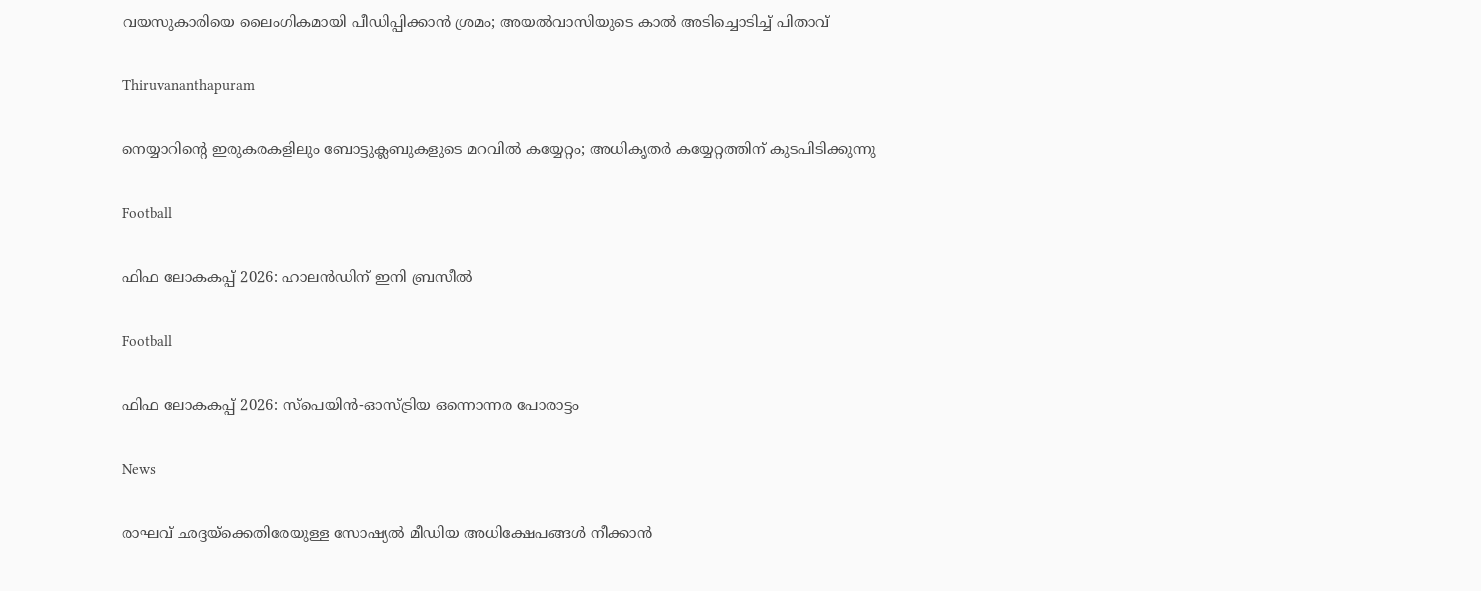വയസുകാരിയെ ലൈംഗികമായി പീഡിപ്പിക്കാൻ ശ്രമം; അയല്‍വാസിയുടെ കാല്‍ അടിച്ചൊടിച്ച് പിതാവ്

Thiruvananthapuram

നെയ്യാറിന്റെ ഇരുകരകളിലും ബോട്ടുക്ലബുകളുടെ മറവില്‍ കയ്യേറ്റം; അധികൃതര്‍ കയ്യേറ്റത്തിന് കുടപിടിക്കുന്നു

Football

ഫിഫ ലോകകപ്പ് 2026: ഹാലന്‍ഡിന് ഇനി ബ്രസീല്‍

Football

ഫിഫ ലോകകപ്പ് 2026: സ്‌പെയിന്‍-ഓസ്ട്രിയ ഒന്നൊന്നര പോരാട്ടം

News

രാഘവ് ഛദ്ദയ്‌ക്കെതിരേയുള്ള സോഷ്യൽ മീഡിയ അധിക്ഷേപങ്ങൾ നീക്കാൻ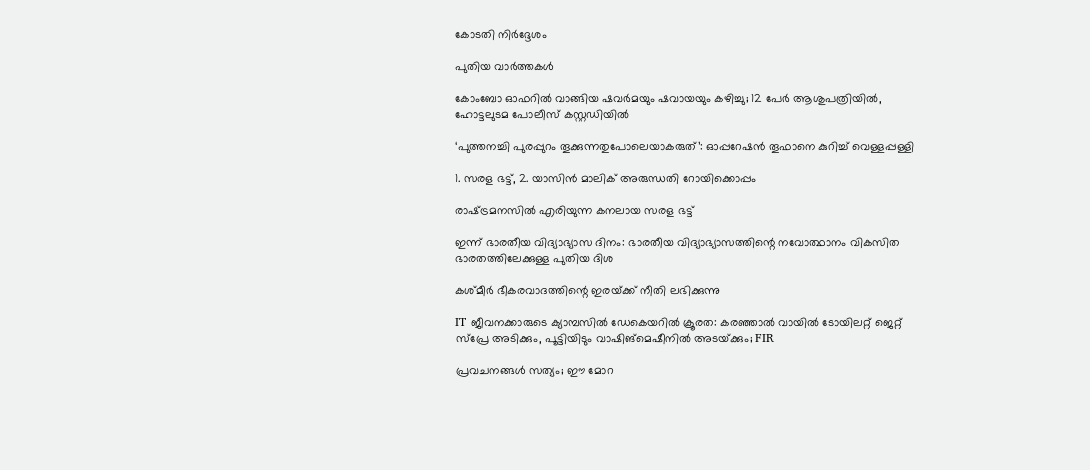കോടതി നിർദ്ദേശം

പുതിയ വാര്‍ത്തകള്‍

കോംബോ ഓഫറിൽ വാങ്ങിയ ഷവർമയും ഷവായയും കഴിച്ചു; 12 പേർ ആശുപത്രിയിൽ, ഹോട്ടലുടമ പോലീസ് കസ്റ്റഡിയിൽ

‘പുത്തനച്ചി പുരപ്പുറം തൂക്കുന്നതുപോലെയാകരുത്’: ഓപ്പറേഷൻ തൂഫാനെ കുറിച്ച് വെള്ളപ്പള്ളി

1. സരള ഭട്ട്, 2. യാസിന്‍ മാലിക് അരുന്ധതി റോയിക്കൊപ്പം

രാഷ്‌ട്രമനസില്‍ എരിയുന്ന കനലായ സരള ഭട്ട്

ഇന്ന് ഭാരതീയ വിദ്യാഭ്യാസ ദിനം: ഭാരതീയ വിദ്യാഭ്യാസത്തിന്റെ നവോത്ഥാനം വികസിത ഭാരതത്തിലേക്കുള്ള പുതിയ ദിശ

കശ്മീര്‍ ഭീകരവാദത്തിന്റെ ഇരയ്‌ക്ക് നീതി ലഭിക്കുന്നു

IT ജീവനക്കാരുടെ ക്യാമ്പസിൽ ഡേകെയറിൽ ക്രൂരത: കരഞ്ഞാൽ വായിൽ ടോയിലറ്റ് ജെറ്റ് സ്പ്രേ അടിക്കും, പൂട്ടിയിടും വാഷിങ്‌മെഷീനില്‍ അടയ്‌ക്കും; FIR

പ്രവചനങ്ങള്‍ സത്യം; ഈ മോറ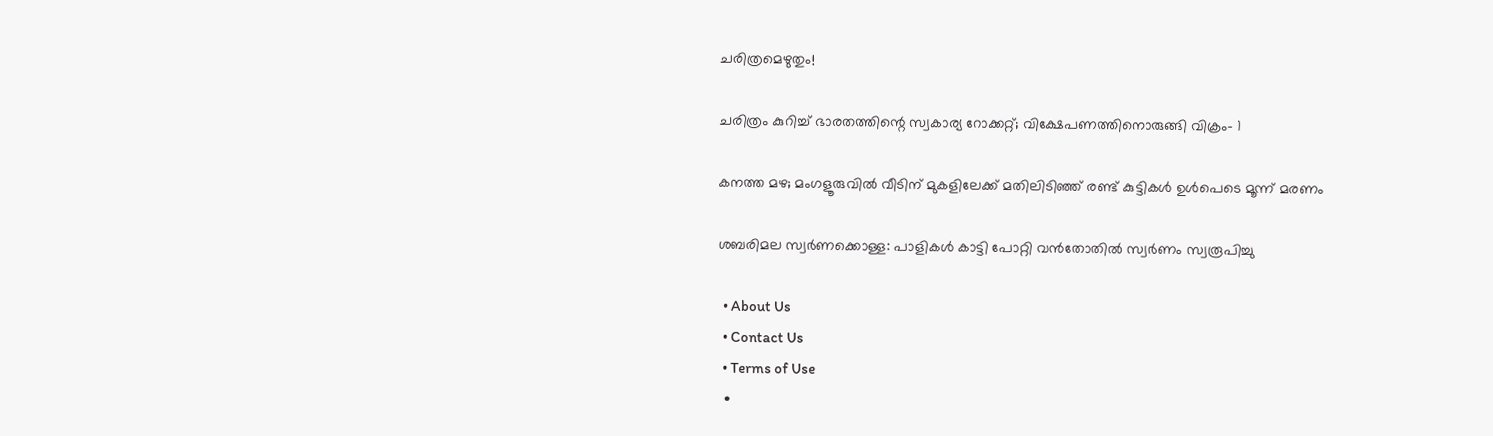ചരിത്രമെഴുതും!

ചരിത്രം കുറിച്ച് ഭാരതത്തിന്റെ സ്വകാര്യ റോക്കറ്റ്; വിക്ഷേപണത്തിനൊരുങ്ങി വിക്രം- 1

കനത്ത മഴ; മംഗളൂരുവില്‍ വീടിന് മുകളിലേക്ക് മതിലിടിഞ്ഞ് രണ്ട് കുട്ടികള്‍ ഉള്‍പെടെ മൂന്ന് മരണം

ശബരിമല സ്വര്‍ണക്കൊള്ള: പാളികള്‍ കാട്ടി പോറ്റി വന്‍തോതില്‍ സ്വര്‍ണം സ്വരൂപിച്ചു

  • About Us
  • Contact Us
  • Terms of Use
  •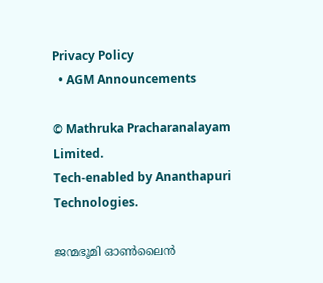Privacy Policy
  • AGM Announcements

© Mathruka Pracharanalayam Limited.
Tech-enabled by Ananthapuri Technologies.

ജന്മഭൂമി ഓണ്‍ലൈന്‍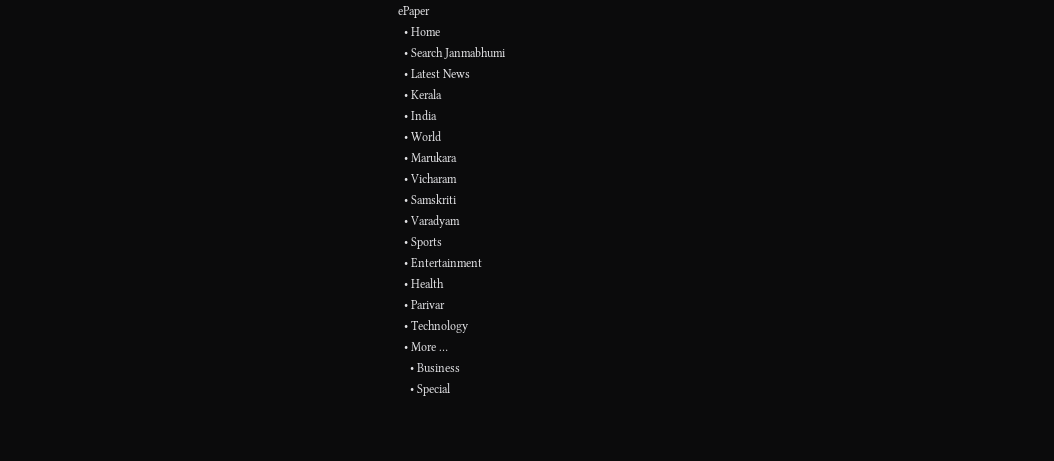ePaper
  • Home
  • Search Janmabhumi
  • Latest News
  • Kerala
  • India
  • World
  • Marukara
  • Vicharam
  • Samskriti
  • Varadyam
  • Sports
  • Entertainment
  • Health
  • Parivar
  • Technology
  • More …
    • Business
    • Special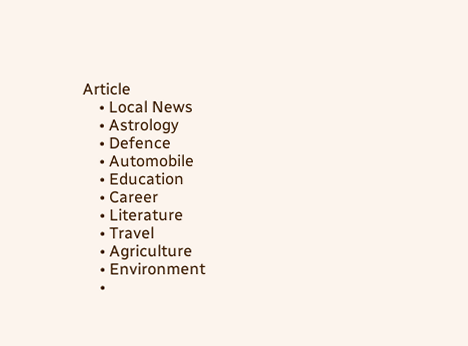Article
    • Local News
    • Astrology
    • Defence
    • Automobile
    • Education
    • Career
    • Literature
    • Travel
    • Agriculture
    • Environment
    •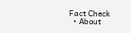Fact Check
  • About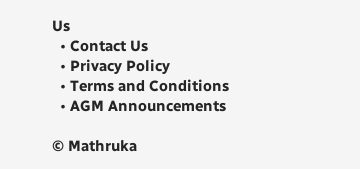Us
  • Contact Us
  • Privacy Policy
  • Terms and Conditions
  • AGM Announcements

© Mathruka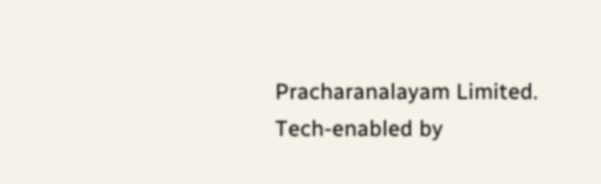Pracharanalayam Limited.
Tech-enabled by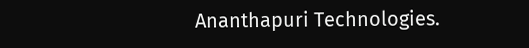Ananthapuri Technologies.